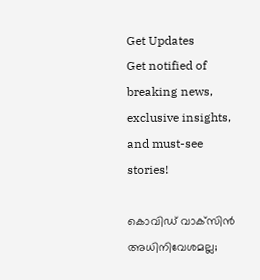Get Updates
Get notified of breaking news, exclusive insights, and must-see stories!

കൊവിഡ് വാക്‌സിൻ അധിനിവേശമല്ല;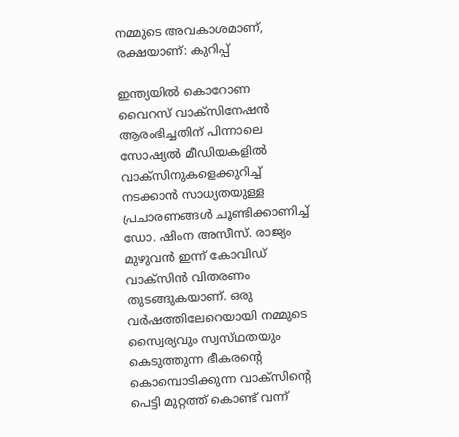നമ്മുടെ അവകാശമാണ്‌, രക്ഷയാണ്‌: കുറിപ്പ്

ഇന്ത്യയിൽ കൊറോണ വൈറസ് വാക്സിനേഷൻ ആരംഭിച്ചതിന് പിന്നാലെ സോഷ്യൽ മീഡിയകളിൽ വാക്സിനുകളെക്കുറിച്ച് നടക്കാൻ സാധ്യതയുള്ള പ്രചാരണങ്ങൾ ചൂണ്ടിക്കാണിച്ച് ഡോ. ഷിംന അസീസ്. രാജ്യം മുഴുവൻ ഇന്ന്‌ കോവിഡ്‌ വാക്‌സിൻ വിതരണം തുടങ്ങുകയാണ്‌. ഒരു വർഷത്തിലേറെയായി നമ്മുടെ സ്വൈര്യവും സ്വസ്‌ഥതയും കെടുത്തുന്ന ഭീകരന്റെ കൊമ്പൊടിക്കുന്ന വാക്‌സിന്റെ പെട്ടി മുറ്റത്ത്‌ കൊണ്ട്‌ വന്ന്‌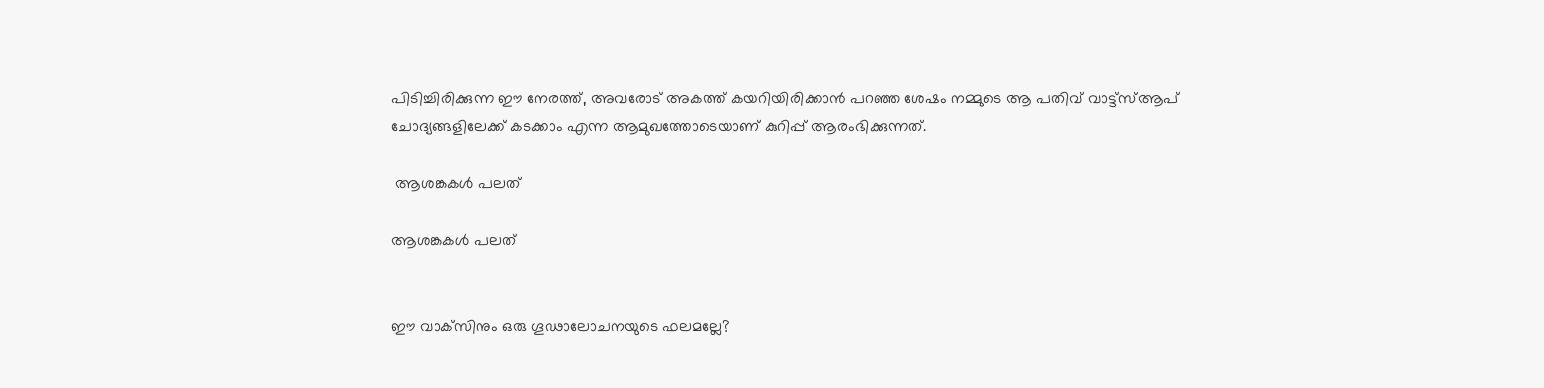പിടിച്ചിരിക്കുന്ന ഈ നേരത്ത്‌, അവരോട്‌ അകത്ത്‌ കയറിയിരിക്കാൻ പറഞ്ഞ ശേഷം നമ്മുടെ ആ പതിവ്‌ വാട്ട്‌സ്ആപ് ചോദ്യങ്ങളിലേക്ക്‌ കടക്കാം എന്ന ആമുഖത്തോടെയാണ് കുറിപ്പ് ആരംഭിക്കുന്നത്.

 ആശങ്കകൾ പലത്

ആശങ്കകൾ പലത്


ഈ വാക്‌സിനും ഒരു ഗൂഢാലോചനയുടെ ഫലമല്ലേ?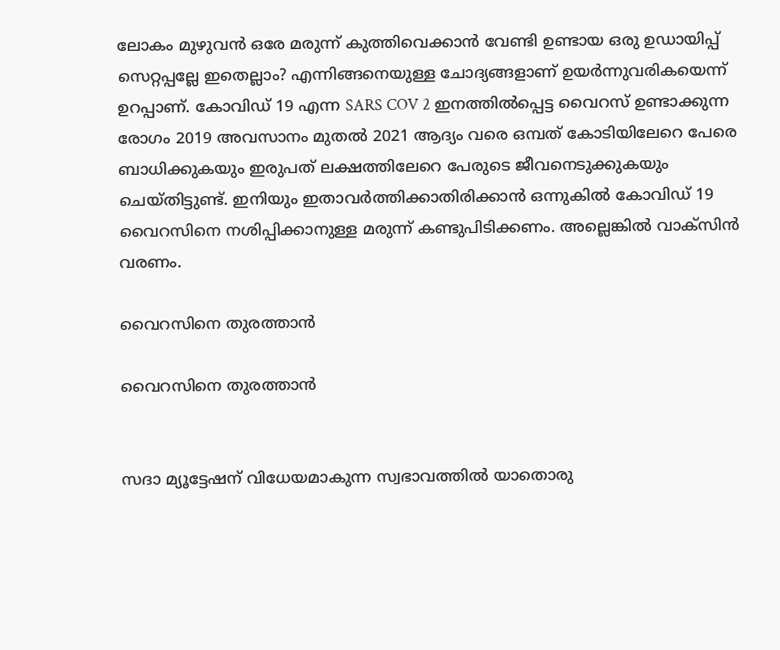ലോകം മുഴുവൻ ഒരേ മരുന്ന്‌ കുത്തിവെക്കാൻ വേണ്ടി ഉണ്ടായ ഒരു ഉഡായിപ്പ്‌ സെറ്റപ്പല്ലേ ഇതെല്ലാം? എന്നിങ്ങനെയുള്ള ചോദ്യങ്ങളാണ് ഉയർന്നുവരികയെന്ന് ഉറപ്പാണ്. കോവിഡ്‌ 19 എന്ന SARS COV 2 ഇനത്തിൽപ്പെട്ട വൈറസ്‌ ഉണ്ടാക്കുന്ന രോഗം 2019 അവസാനം മുതൽ 2021 ആദ്യം വരെ ഒമ്പത് കോടിയിലേറെ പേരെ ബാധിക്കുകയും ഇരുപത്‌ ലക്ഷത്തിലേറെ പേരുടെ ജീവനെടുക്കുകയും ചെയ്‌തിട്ടുണ്ട്‌. ഇനിയും ഇതാവർത്തിക്കാതിരിക്കാൻ ഒന്നുകിൽ കോവിഡ്‌ 19 വൈറസിനെ നശിപ്പിക്കാനുള്ള മരുന്ന്‌ കണ്ടുപിടിക്കണം. അല്ലെങ്കിൽ വാക്‌സിൻ വരണം.

വൈറസിനെ തുരത്താൻ

വൈറസിനെ തുരത്താൻ


സദാ മ്യൂട്ടേഷന്‌ വിധേയമാകുന്ന സ്വഭാവത്തിൽ യാതൊരു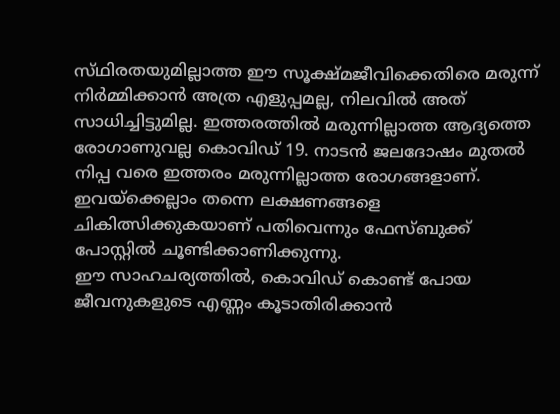സ്‌ഥിരതയുമില്ലാത്ത ഈ സൂക്ഷ്‌മജീവിക്കെതിരെ മരുന്ന്‌ നിർമ്മിക്കാൻ അത്ര എളുപ്പമല്ല, നിലവിൽ അത്‌ സാധിച്ചിട്ടുമില്ല. ഇത്തരത്തിൽ മരുന്നില്ലാത്ത ആദ്യത്തെ രോഗാണുവല്ല കൊവിഡ്‌ 19. നാടൻ ജലദോഷം മുതൽ നിപ്പ വരെ ഇത്തരം മരുന്നില്ലാത്ത രോഗങ്ങളാണ്‌. ഇവയ്‌ക്കെല്ലാം തന്നെ ലക്ഷണങ്ങളെ ചികിത്സിക്കുകയാണ്‌ പതിവെന്നും ഫേസ്ബുക്ക് പോസ്റ്റിൽ ചൂണ്ടിക്കാണിക്കുന്നു.
ഈ സാഹചര്യത്തിൽ, കൊവിഡ്‌ കൊണ്ട്‌ പോയ ജീവനുകളുടെ എണ്ണം കൂടാതിരിക്കാൻ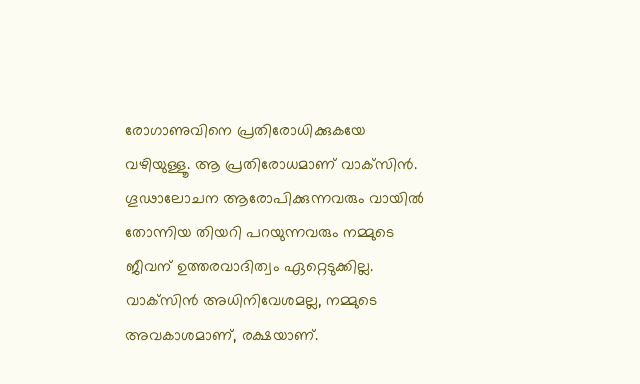രോഗാണുവിനെ പ്രതിരോധിക്കുകയേ വഴിയുള്ളൂ. ആ പ്രതിരോധമാണ്‌ വാക്‌സിൻ. ഗൂഢാലോചന ആരോപിക്കുന്നവരും വായിൽ തോന്നിയ തിയറി പറയുന്നവരും നമ്മുടെ ജീവന്‌ ഉത്തരവാദിത്വം ഏറ്റെടുക്കില്ല. വാക്‌സിൻ അധിനിവേശമല്ല, നമ്മുടെ അവകാശമാണ്‌, രക്ഷയാണ്‌.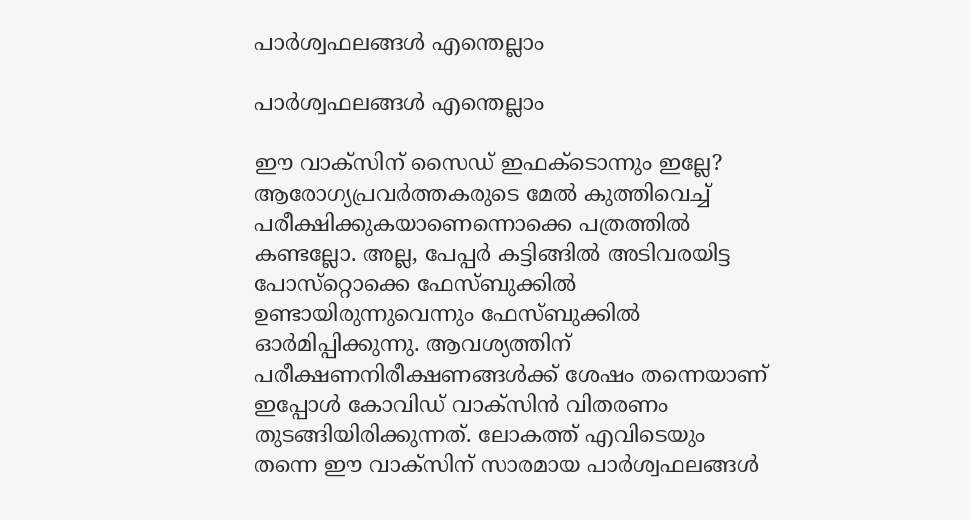പാർശ്വഫലങ്ങൾ എന്തെല്ലാം

പാർശ്വഫലങ്ങൾ എന്തെല്ലാം

ഈ വാക്‌സിന്‌ സൈഡ്‌ ഇഫക്‌ടൊന്നും ഇല്ലേ? ആരോഗ്യപ്രവർത്തകരുടെ മേൽ കുത്തിവെച്ച്‌ പരീക്ഷിക്കുകയാണെന്നൊക്കെ പത്രത്തിൽ കണ്ടല്ലോ. അല്ല, പേപ്പർ കട്ടിങ്ങിൽ അടിവരയിട്ട പോസ്‌റ്റൊക്കെ ഫേസ്‌ബുക്കിൽ ഉണ്ടായിരുന്നുവെന്നും ഫേസ്ബുക്കിൽ ഓർമിപ്പിക്കുന്നു. ആവശ്യത്തിന്‌ പരീക്ഷണനിരീക്ഷണങ്ങൾക്ക്‌ ശേഷം തന്നെയാണ്‌ ഇപ്പോൾ കോവിഡ്‌ വാക്‌സിൻ വിതരണം തുടങ്ങിയിരിക്കുന്നത്‌. ലോകത്ത്‌ എവിടെയും തന്നെ ഈ വാക്‌സിന്‌ സാരമായ പാർശ്വഫലങ്ങൾ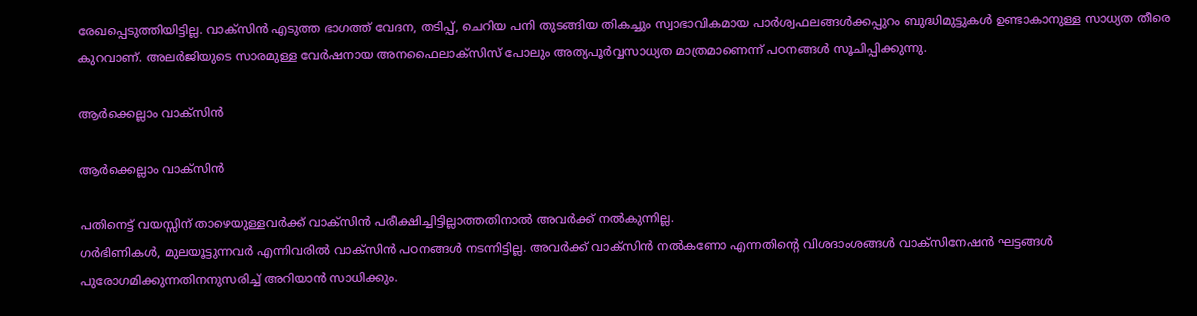രേഖപ്പെടുത്തിയിട്ടില്ല. വാക്‌സിൻ എടുത്ത ഭാഗത്ത്‌ വേദന, തടിപ്പ്‌, ചെറിയ പനി തുടങ്ങിയ തികച്ചും സ്വാഭാവികമായ പാർശ്വഫലങ്ങൾക്കപ്പുറം ബുദ്ധിമുട്ടുകൾ ഉണ്ടാകാനുള്ള സാധ്യത തീരെ കുറവാണ്‌. അലർജിയുടെ സാരമുള്ള വേർഷനായ അനഫൈലാക്‌സിസ്‌ പോലും അത്യപൂർവ്വസാധ്യത മാത്രമാണെന്ന്‌ പഠനങ്ങൾ സൂചിപ്പിക്കുന്നു.

ആർക്കെല്ലാം വാക്സിൻ

ആർക്കെല്ലാം വാക്സിൻ

പതിനെട്ട്‌ വയസ്സിന്‌ താഴെയുള്ളവർക്ക്‌ വാക്‌സിൻ പരീക്ഷിച്ചിട്ടില്ലാത്തതിനാൽ അവർക്ക്‌ നൽകുന്നില്ല.
ഗർഭിണികൾ, മുലയൂട്ടുന്നവർ എന്നിവരിൽ വാക്‌സിൻ പഠനങ്ങൾ നടന്നിട്ടില്ല. അവർക്ക്‌ വാക്‌സിൻ നൽകണോ എന്നതിന്റെ വിശദാംശങ്ങൾ വാക്‌സിനേഷൻ ഘട്ടങ്ങൾ പുരോഗമിക്കുന്നതിനനുസരിച്ച്‌ അറിയാൻ സാധിക്കും.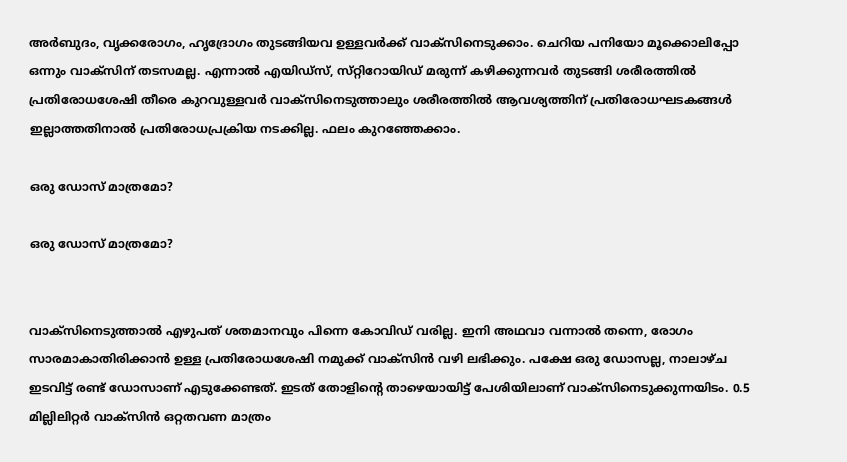അർബുദം, വൃക്കരോഗം, ഹൃദ്രോഗം തുടങ്ങിയവ ഉള്ളവർക്ക്‌ വാക്‌സിനെടുക്കാം. ചെറിയ പനിയോ മൂക്കൊലിപ്പോ ഒന്നും വാക്‌സിന്‌ തടസമല്ല. എന്നാൽ എയിഡ്‌സ്‌, സ്‌റ്റിറോയിഡ്‌ മരുന്ന്‌ കഴിക്കുന്നവർ തുടങ്ങി ശരീരത്തിൽ പ്രതിരോധശേഷി തീരെ കുറവുള്ളവർ വാക്‌സിനെടുത്താലും ശരീരത്തിൽ ആവശ്യത്തിന്‌ പ്രതിരോധഘടകങ്ങൾ ഇല്ലാത്തതിനാൽ പ്രതിരോധപ്രക്രിയ നടക്കില്ല. ഫലം കുറഞ്ഞേക്കാം.

ഒരു ഡോസ് മാത്രമോ?

ഒരു ഡോസ് മാത്രമോ?


വാക്‌സിനെടുത്താൽ എഴുപത്‌ ശതമാനവും പിന്നെ കോവിഡ്‌ വരില്ല. ഇനി അഥവാ വന്നാൽ തന്നെ, രോഗം സാരമാകാതിരിക്കാൻ ഉള്ള പ്രതിരോധശേഷി നമുക്ക്‌ വാക്‌സിൻ വഴി ലഭിക്കും. പക്ഷേ ഒരു ഡോസല്ല, നാലാഴ്‌ച ഇടവിട്ട്‌ രണ്ട്‌ ഡോസാണ്‌ എടുക്കേണ്ടത്‌. ഇടത്‌ തോളിന്റെ താഴെയായിട്ട്‌ പേശിയിലാണ്‌ വാക്‌സിനെടുക്കുന്നയിടം. 0.5 മില്ലിലിറ്റർ വാക്‌സിൻ ഒറ്റതവണ മാത്രം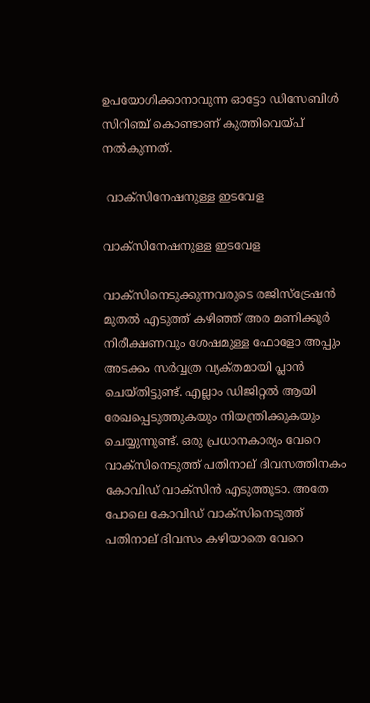ഉപയോഗിക്കാനാവുന്ന ഓട്ടോ ഡിസേബിൾ സിറിഞ്ച്‌ കൊണ്ടാണ്‌ കുത്തിവെയ്പ് നൽകുന്നത്‌.

 വാക്സിനേഷനുള്ള ഇടവേള

വാക്സിനേഷനുള്ള ഇടവേള

വാക്‌സിനെടുക്കുന്നവരുടെ രജിസ്‌ട്രേഷൻ മുതൽ എടുത്ത്‌ കഴിഞ്ഞ്‌ അര മണിക്കൂർ നിരീക്ഷണവും ശേഷമുള്ള ഫോളോ അപ്പും അടക്കം സർവ്വത്ര വ്യക്‌തമായി പ്ലാൻ ചെയ്‌തിട്ടുണ്ട്‌. എല്ലാം ഡിജിറ്റൽ ആയി രേഖപ്പെടുത്തുകയും നിയന്ത്രിക്കുകയും ചെയ്യുന്നുണ്ട്‌. ഒരു പ്രധാനകാര്യം വേറെ വാക്‌സിനെടുത്ത്‌ പതിനാല്‌ ദിവസത്തിനകം കോവിഡ്‌ വാക്‌സിൻ എടുത്തൂടാ. അതേ പോലെ കോവിഡ്‌ വാക്‌സിനെടുത്ത്‌ പതിനാല്‌ ദിവസം കഴിയാതെ വേറെ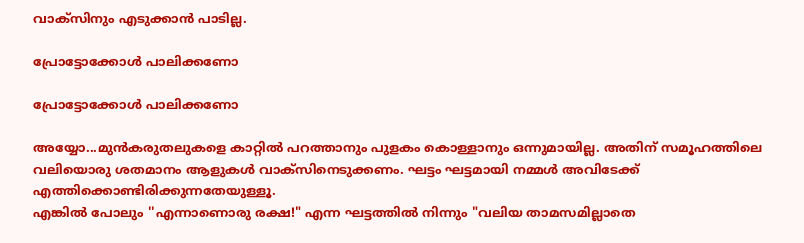വാക്‌സിനും എടുക്കാൻ പാടില്ല.

പ്രോട്ടോക്കോൾ പാലിക്കണോ

പ്രോട്ടോക്കോൾ പാലിക്കണോ

അയ്യോ...മുൻകരുതലുകളെ കാറ്റിൽ പറത്താനും പുളകം കൊള്ളാനും ഒന്നുമായില്ല. അതിന്‌ സമൂഹത്തിലെ വലിയൊരു ശതമാനം ആളുകൾ വാക്‌സിനെടുക്കണം. ഘട്ടം ഘട്ടമായി നമ്മൾ അവിടേക്ക്‌ എത്തിക്കൊണ്ടിരിക്കുന്നതേയുള്ളൂ.
എങ്കിൽ പോലും ''എന്നാണൊരു രക്ഷ!" എന്ന ഘട്ടത്തിൽ നിന്നും "വലിയ താമസമില്ലാതെ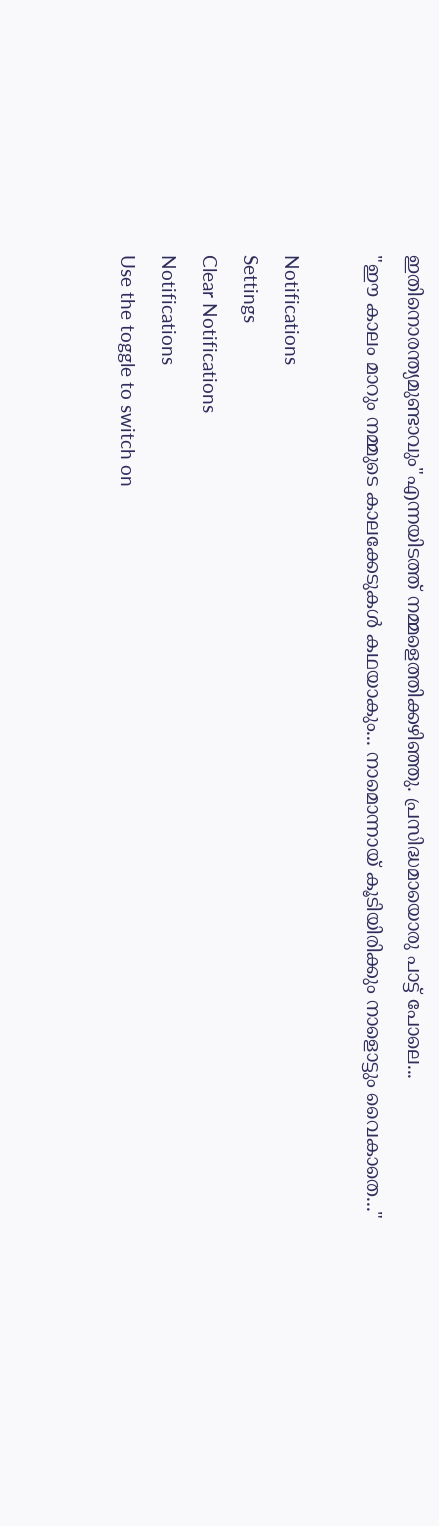ഇതിനൊരന്ത്യമുണ്ടാവും"എന്നയിടത്ത്‌ നമ്മളെത്തിക്കഴിഞ്ഞു. പ്രസിദ്ധമായൊരു പാട്ട്‌ പോലെ...
"ഈ കാലം മാറും നമ്മുടെ കാലക്കേടുകൾ കഥയാകും... നാമൊന്നായ്‌ കൂടിയിരിക്കും നാളൊട്ടും വൈകാതെ..."

Notifications
Settings
Clear Notifications
Notifications
Use the toggle to switch on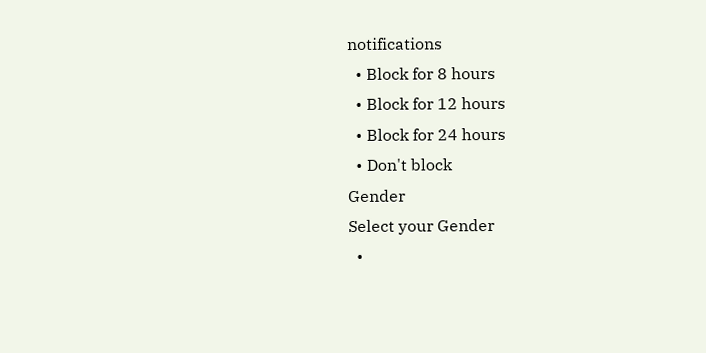notifications
  • Block for 8 hours
  • Block for 12 hours
  • Block for 24 hours
  • Don't block
Gender
Select your Gender
  •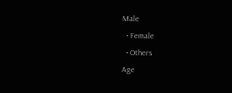Male
  • Female
  • Others
Age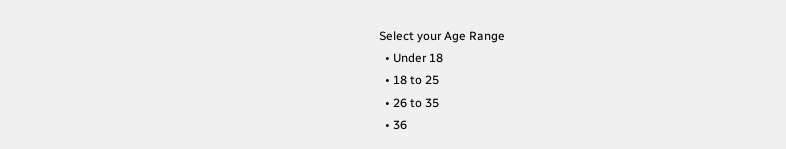Select your Age Range
  • Under 18
  • 18 to 25
  • 26 to 35
  • 36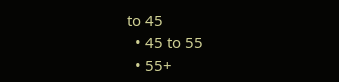to 45
  • 45 to 55
  • 55+